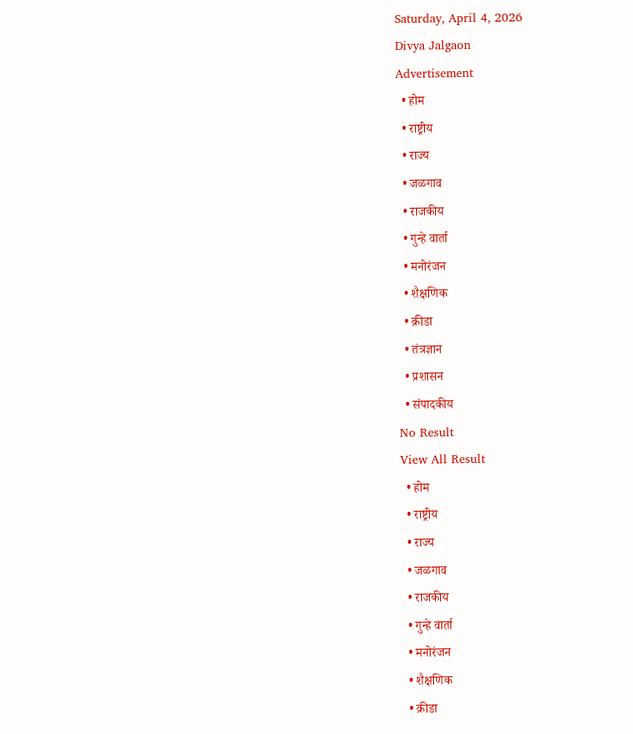Saturday, April 4, 2026
Divya Jalgaon
Advertisement
  • होम
  • राष्ट्रीय
  • राज्य
  • जळगाव
  • राजकीय
  • गुन्हे वार्ता
  • मनोरंजन
  • शैक्षणिक
  • क्रीडा
  • तंत्रज्ञान
  • प्रशासन
  • संपादकीय
No Result
View All Result
  • होम
  • राष्ट्रीय
  • राज्य
  • जळगाव
  • राजकीय
  • गुन्हे वार्ता
  • मनोरंजन
  • शैक्षणिक
  • क्रीडा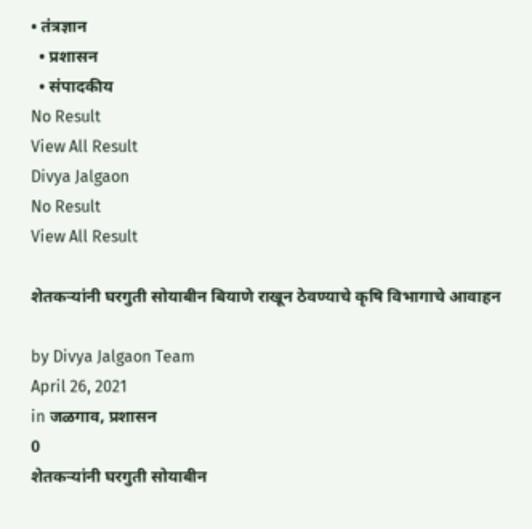• तंत्रज्ञान
  • प्रशासन
  • संपादकीय
No Result
View All Result
Divya Jalgaon
No Result
View All Result

शेतकऱ्यांनी घरगुती सोयाबीन बियाणे राखून ठेवण्याचे कृषि विभागाचे आवाहन

by Divya Jalgaon Team
April 26, 2021
in जळगाव, प्रशासन
0
शेतकऱ्यांनी घरगुती सोयाबीन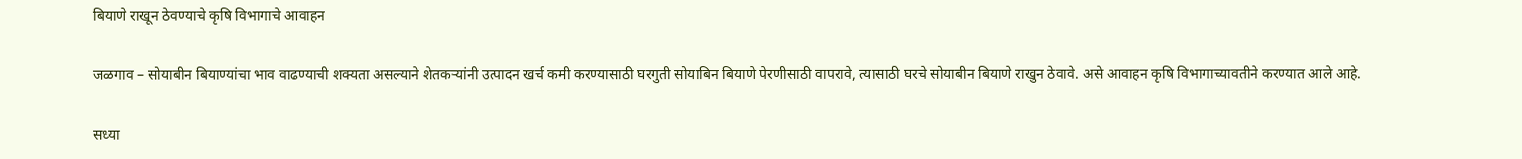बियाणे राखून ठेवण्याचे कृषि विभागाचे आवाहन

जळगाव – सोयाबीन बियाण्यांचा भाव वाढण्याची शक्यता असल्याने शेतकऱ्यांनी उत्पादन खर्च कमी करण्यासाठी घरगुती सोयाबिन बियाणे पेरणीसाठी वापरावे, त्यासाठी घरचे सोयाबीन बियाणे राखुन ठेवावे. असे आवाहन कृषि विभागाच्यावतीने करण्यात आले आहे.

सध्या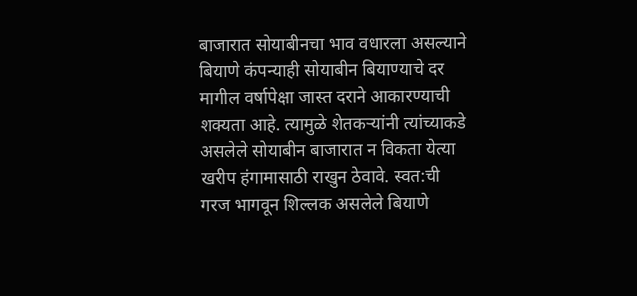बाजारात सोयाबीनचा भाव वधारला असल्याने बियाणे कंपन्याही सोयाबीन बियाण्याचे दर मागील वर्षापेक्षा जास्त दराने आकारण्याची शक्यता आहे. त्यामुळे शेतकऱ्यांनी त्यांच्याकडे असलेले सोयाबीन बाजारात न विकता येत्या खरीप हंगामासाठी राखुन ठेवावे. स्वत:ची गरज भागवून शिल्लक असलेले बियाणे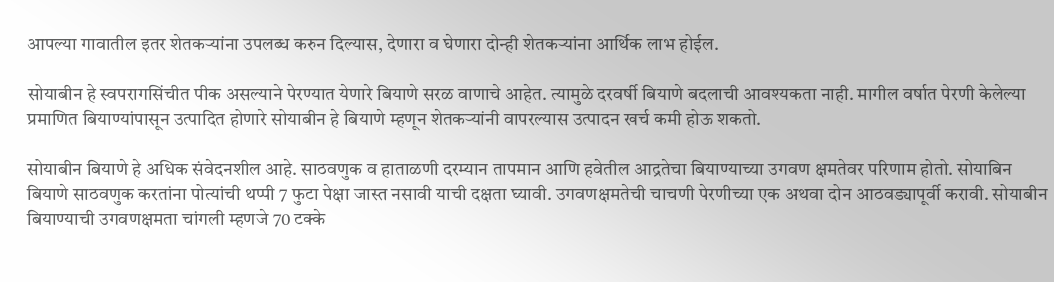आपल्या गावातील इतर शेतकऱ्यांना उपलब्ध करुन दिल्यास, देणारा व घेणारा दोन्ही शेतकऱ्यांना आर्थिक लाभ होईल.

सोयाबीन हे स्वपरागसिंचीत पीक असल्याने पेरण्यात येणारे बियाणे सरळ वाणाचे आहेत. त्यामुळे दरवर्षी बियाणे बदलाची आवश्यकता नाही. मागील वर्षात पेरणी केलेल्या प्रमाणित बियाण्यांपासून उत्पादित होणारे सोयाबीन हे बियाणे म्हणून शेतकऱ्यांनी वापरल्यास उत्पादन खर्च कमी होऊ शकतो.

सोयाबीन बियाणे हे अधिक संवेदनशील आहे. साठवणुक व हाताळणी दरम्यान तापमान आणि हवेतील आद्रतेचा बियाण्याच्या उगवण क्षमतेवर परिणाम होतो. सोयाबिन बियाणे साठवणुक करतांना पोत्यांची थप्पी 7 फुटा पेक्षा जास्त नसावी याची दक्षता घ्यावी. उगवणक्षमतेची चाचणी पेरणीच्या एक अथवा दोन आठवड्यापूर्वी करावी. सोयाबीन बियाण्याची उगवणक्षमता चांगली म्हणजे 70 टक्के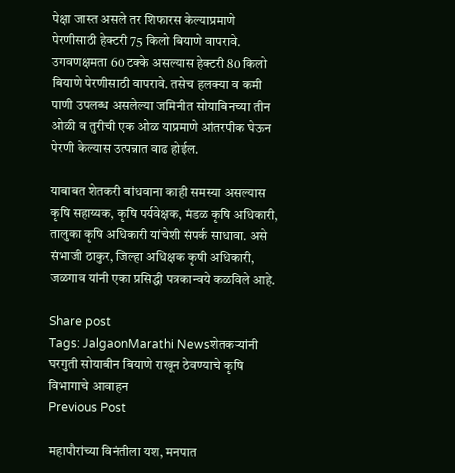पेक्षा जास्त असले तर शिफारस केल्याप्रमाणे पेरणीसाठी हेक्टरी 75 किलो बियाणे वापरावे. उगवणक्षमता 60 टक्के असल्यास हेक्टरी 80 किलो बियाणे पेरणीसाठी वापरावे. तसेच हलक्या व कमी पाणी उपलब्ध असलेल्या जमिनीत सोयाबिनच्या तीन ओळी व तुरीची एक ओळ याप्रमाणे आंतरपीक घेऊन पेरणी केल्यास उत्पन्नात वाढ होईल.

याबाबत शेतकरी बांधवाना काही समस्या असल्यास कृषि सहाय्यक, कृषि पर्यवेक्षक, मंडळ कृषि अधिकारी, तालुका कृषि अधिकारी यांचेशी संपर्क साधावा. असे संभाजी ठाकुर, जिल्हा अधिक्षक कृषी अधिकारी, जळगाव यांनी एका प्रसिद्धी पत्रकान्वये कळविले आहे.

Share post
Tags: JalgaonMarathi Newsशेतकऱ्यांनी घरगुती सोयाबीन बियाणे राखून ठेवण्याचे कृषि विभागाचे आवाहन
Previous Post

महापौरांच्या विनंतीला यश, मनपात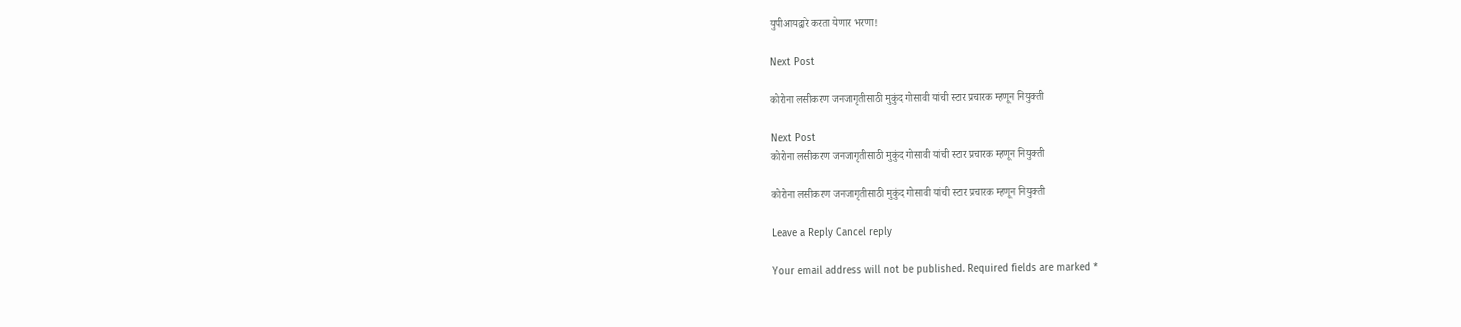युपीआयद्वारे करता येणार भरणा!

Next Post

कोरोना लसीकरण जनजागृतीसाठी मुकुंद गोसावी यांची स्टार प्रचारक म्हणून नियुक्ती

Next Post
कोरोना लसीकरण जनजागृतीसाठी मुकुंद गोसावी यांची स्टार प्रचारक म्हणून नियुक्ती

कोरोना लसीकरण जनजागृतीसाठी मुकुंद गोसावी यांची स्टार प्रचारक म्हणून नियुक्ती

Leave a Reply Cancel reply

Your email address will not be published. Required fields are marked *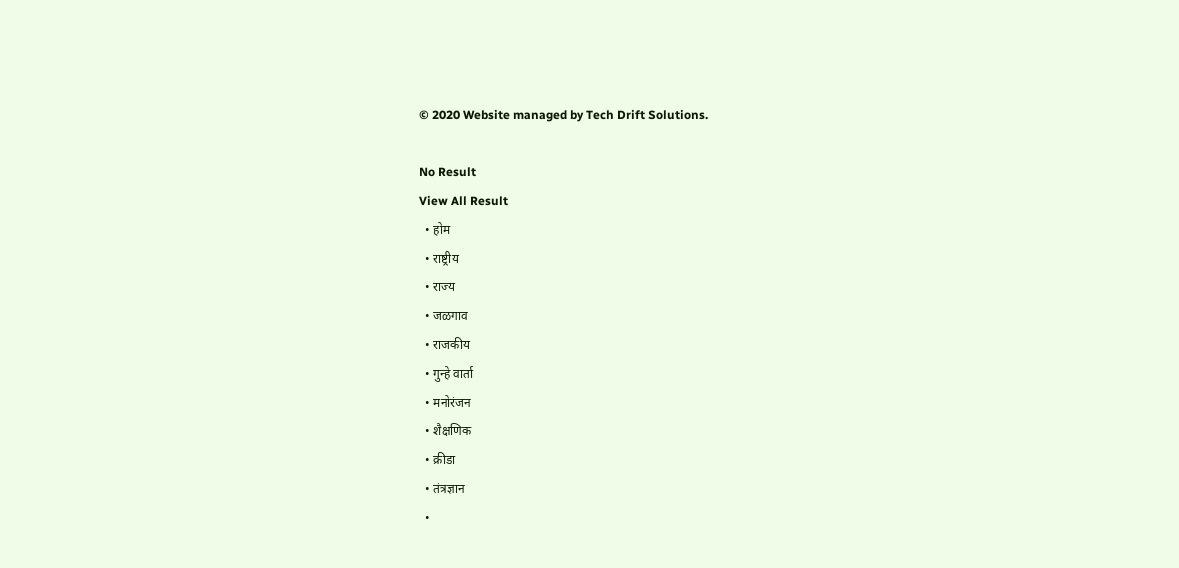© 2020 Website managed by Tech Drift Solutions.

No Result
View All Result
  • होम
  • राष्ट्रीय
  • राज्य
  • जळगाव
  • राजकीय
  • गुन्हे वार्ता
  • मनोरंजन
  • शैक्षणिक
  • क्रीडा
  • तंत्रज्ञान
  •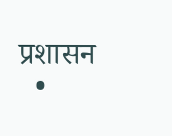प्रशासन
  •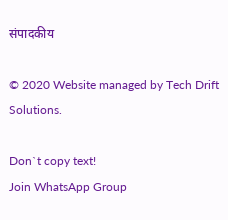संपादकीय

© 2020 Website managed by Tech Drift Solutions.

Don`t copy text!
Join WhatsApp Group